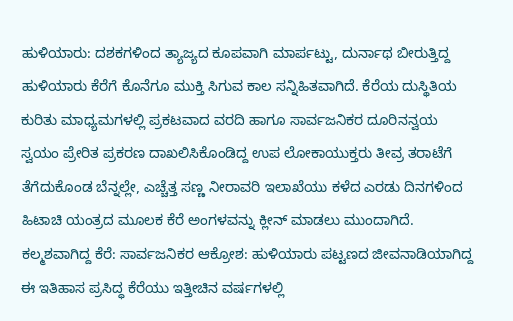ಹುಳಿಯಾರು: ದಶಕಗಳಿಂದ ತ್ಯಾಜ್ಯದ ಕೂಪವಾಗಿ ಮಾರ್ಪಟ್ಟು, ದುರ್ನಾಥ ಬೀರುತ್ತಿದ್ದ ಹುಳಿಯಾರು ಕೆರೆಗೆ ಕೊನೆಗೂ ಮುಕ್ತಿ ಸಿಗುವ ಕಾಲ ಸನ್ನಿಹಿತವಾಗಿದೆ. ಕೆರೆಯ ದುಸ್ಥಿತಿಯ ಕುರಿತು ಮಾಧ್ಯಮಗಳಲ್ಲಿ ಪ್ರಕಟವಾದ ವರದಿ ಹಾಗೂ ಸಾರ್ವಜನಿಕರ ದೂರಿನನ್ವಯ ಸ್ವಯಂ ಪ್ರೇರಿತ ಪ್ರಕರಣ ದಾಖಲಿಸಿಕೊಂಡಿದ್ದ ಉಪ ಲೋಕಾಯುಕ್ತರು ತೀವ್ರ ತರಾಟೆಗೆ ತೆಗೆದುಕೊಂಡ ಬೆನ್ನಲ್ಲೇ, ಎಚ್ಚೆತ್ತ ಸಣ್ಣ ನೀರಾವರಿ ಇಲಾಖೆಯು ಕಳೆದ ಎರಡು ದಿನಗಳಿಂದ ಹಿಟಾಚಿ ಯಂತ್ರದ ಮೂಲಕ ಕೆರೆ ಅಂಗಳವನ್ನು ಕ್ಲೀನ್ ಮಾಡಲು ಮುಂದಾಗಿದೆ.
ಕಲ್ಮಶವಾಗಿದ್ದ ಕೆರೆ: ಸಾರ್ವಜನಿಕರ ಆಕ್ರೋಶ: ಹುಳಿಯಾರು ಪಟ್ಟಣದ ಜೀವನಾಡಿಯಾಗಿದ್ದ ಈ ಇತಿಹಾಸ ಪ್ರಸಿದ್ಧ ಕೆರೆಯು ಇತ್ತೀಚಿನ ವರ್ಷಗಳಲ್ಲಿ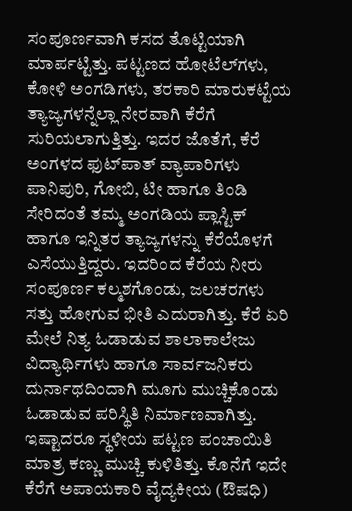ಸಂಪೂರ್ಣವಾಗಿ ಕಸದ ತೊಟ್ಟಿಯಾಗಿ ಮಾರ್ಪಟ್ಟಿತ್ತು. ಪಟ್ಟಣದ ಹೋಟೆಲ್‌ಗಳು, ಕೋಳಿ ಅಂಗಡಿಗಳು, ತರಕಾರಿ ಮಾರುಕಟ್ಟೆಯ ತ್ಯಾಜ್ಯಗಳನ್ನೆಲ್ಲಾ ನೇರವಾಗಿ ಕೆರೆಗೆ ಸುರಿಯಲಾಗುತ್ತಿತ್ತು. ಇದರ ಜೊತೆಗೆ, ಕೆರೆ ಅಂಗಳದ ಫುಟ್‌ಪಾತ್ ವ್ಯಾಪಾರಿಗಳು ಪಾನಿಪುರಿ, ಗೋಬಿ, ಟೀ ಹಾಗೂ ತಿಂಡಿ ಸೇರಿದಂತೆ ತಮ್ಮ ಅಂಗಡಿಯ ಪ್ಲಾಸ್ಟಿಕ್ ಹಾಗೂ ಇನ್ನಿತರ ತ್ಯಾಜ್ಯಗಳನ್ನು ಕೆರೆಯೊಳಗೆ ಎಸೆಯುತ್ತಿದ್ದರು. ಇದರಿಂದ ಕೆರೆಯ ನೀರು ಸಂಪೂರ್ಣ ಕಲ್ಮಶಗೊಂಡು, ಜಲಚರಗಳು ಸತ್ತು ಹೋಗುವ ಭೀತಿ ಎದುರಾಗಿತ್ತು. ಕೆರೆ ಏರಿ ಮೇಲೆ ನಿತ್ಯ ಓಡಾಡುವ ಶಾಲಾಕಾಲೇಜು ವಿದ್ಯಾರ್ಥಿಗಳು ಹಾಗೂ ಸಾರ್ವಜನಿಕರು ದುರ್ನಾಥದಿಂದಾಗಿ ಮೂಗು ಮುಚ್ಚಿಕೊಂಡು ಓಡಾಡುವ ಪರಿಸ್ಥಿತಿ ನಿರ್ಮಾಣವಾಗಿತ್ತು. ಇಷ್ಟಾದರೂ ಸ್ಥಳೀಯ ಪಟ್ಟಣ ಪಂಚಾಯಿತಿ ಮಾತ್ರ ಕಣ್ಣು ಮುಚ್ಚಿ ಕುಳಿತಿತ್ತು. ಕೊನೆಗೆ ಇದೇ ಕೆರೆಗೆ ಅಪಾಯಕಾರಿ ವೈದ್ಯಕೀಯ (ಔಷಧಿ)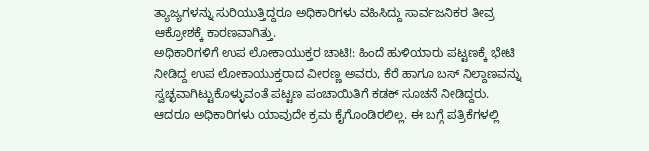ತ್ಯಾಜ್ಯಗಳನ್ನು ಸುರಿಯುತ್ತಿದ್ದರೂ ಅಧಿಕಾರಿಗಳು ವಹಿಸಿದ್ದು ಸಾರ್ವಜನಿಕರ ತೀವ್ರ ಆಕ್ರೋಶಕ್ಕೆ ಕಾರಣವಾಗಿತ್ತು.
ಅಧಿಕಾರಿಗಳಿಗೆ ಉಪ ಲೋಕಾಯುಕ್ತರ ಚಾಟಿ!: ಹಿಂದೆ ಹುಳಿಯಾರು ಪಟ್ಟಣಕ್ಕೆ ಭೇಟಿ ನೀಡಿದ್ದ ಉಪ ಲೋಕಾಯುಕ್ತರಾದ ವೀರಣ್ಣ ಅವರು, ಕೆರೆ ಹಾಗೂ ಬಸ್ ನಿಲ್ದಾಣವನ್ನು ಸ್ವಚ್ಛವಾಗಿಟ್ಟುಕೊಳ್ಳುವಂತೆ ಪಟ್ಟಣ ಪಂಚಾಯಿತಿಗೆ ಕಡಕ್ ಸೂಚನೆ ನೀಡಿದ್ದರು. ಆದರೂ ಅಧಿಕಾರಿಗಳು ಯಾವುದೇ ಕ್ರಮ ಕೈಗೊಂಡಿರಲಿಲ್ಲ. ಈ ಬಗ್ಗೆ ಪತ್ರಿಕೆಗಳಲ್ಲಿ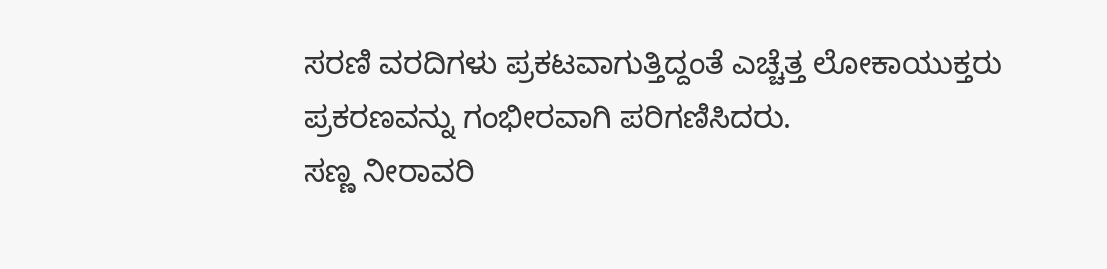ಸರಣಿ ವರದಿಗಳು ಪ್ರಕಟವಾಗುತ್ತಿದ್ದಂತೆ ಎಚ್ಚೆತ್ತ ಲೋಕಾಯುಕ್ತರು ಪ್ರಕರಣವನ್ನು ಗಂಭೀರವಾಗಿ ಪರಿಗಣಿಸಿದರು.
ಸಣ್ಣ ನೀರಾವರಿ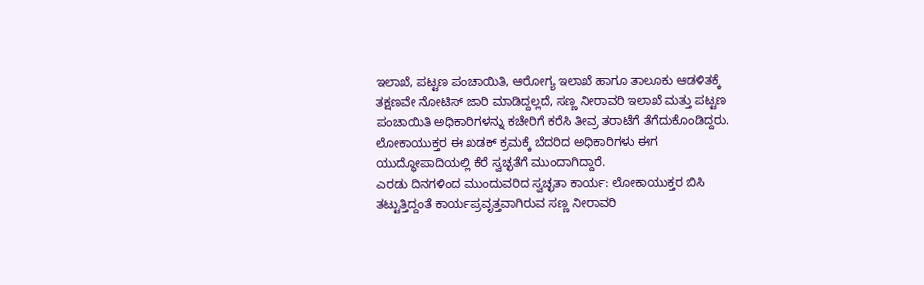ಇಲಾಖೆ, ಪಟ್ಟಣ ಪಂಚಾಯಿತಿ, ಆರೋಗ್ಯ ಇಲಾಖೆ ಹಾಗೂ ತಾಲೂಕು ಆಡಳಿತಕ್ಕೆ ತಕ್ಷಣವೇ ನೋಟಿಸ್ ಜಾರಿ ಮಾಡಿದ್ದಲ್ಲದೆ, ಸಣ್ಣ ನೀರಾವರಿ ಇಲಾಖೆ ಮತ್ತು ಪಟ್ಟಣ ಪಂಚಾಯಿತಿ ಅಧಿಕಾರಿಗಳನ್ನು ಕಚೇರಿಗೆ ಕರೆಸಿ ತೀವ್ರ ತರಾಟೆಗೆ ತೆಗೆದುಕೊಂಡಿದ್ದರು. ಲೋಕಾಯುಕ್ತರ ಈ ಖಡಕ್ ಕ್ರಮಕ್ಕೆ ಬೆದರಿದ ಅಧಿಕಾರಿಗಳು ಈಗ ಯುದ್ಧೋಪಾದಿಯಲ್ಲಿ ಕೆರೆ ಸ್ವಚ್ಛತೆಗೆ ಮುಂದಾಗಿದ್ದಾರೆ.
ಎರಡು ದಿನಗಳಿಂದ ಮುಂದುವರಿದ ಸ್ವಚ್ಛತಾ ಕಾರ್ಯ: ಲೋಕಾಯುಕ್ತರ ಬಿಸಿ ತಟ್ಟುತ್ತಿದ್ದಂತೆ ಕಾರ್ಯಪ್ರವೃತ್ತವಾಗಿರುವ ಸಣ್ಣ ನೀರಾವರಿ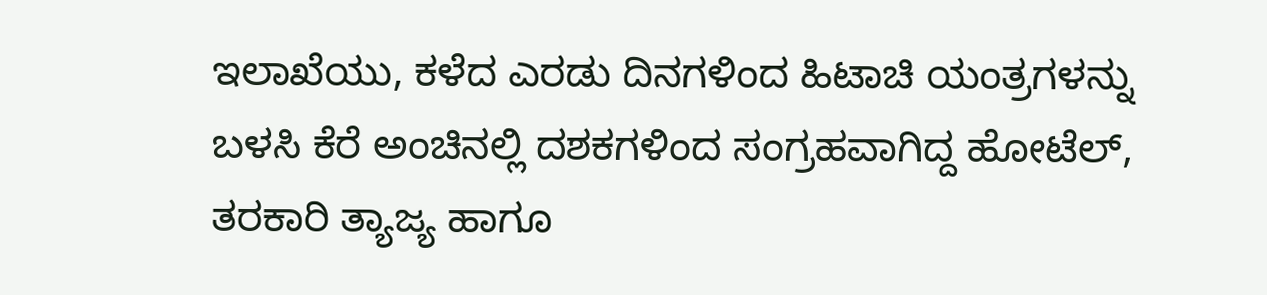ಇಲಾಖೆಯು, ಕಳೆದ ಎರಡು ದಿನಗಳಿಂದ ಹಿಟಾಚಿ ಯಂತ್ರಗಳನ್ನು ಬಳಸಿ ಕೆರೆ ಅಂಚಿನಲ್ಲಿ ದಶಕಗಳಿಂದ ಸಂಗ್ರಹವಾಗಿದ್ದ ಹೋಟೆಲ್, ತರಕಾರಿ ತ್ಯಾಜ್ಯ ಹಾಗೂ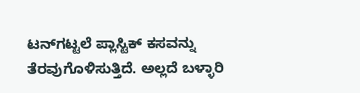ಟನ್‌ಗಟ್ಟಲೆ ಪ್ಲಾಸ್ಟಿಕ್ ಕಸವನ್ನು ತೆರವುಗೊಳಿಸುತ್ತಿದೆ. ಅಲ್ಲದೆ ಬಳ್ಳಾರಿ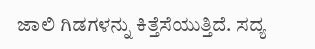ಜಾಲಿ ಗಿಡಗಳನ್ನು ಕಿತ್ತೆಸೆಯುತ್ತಿದೆ. ಸದ್ಯ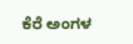ಕೆರೆ ಅಂಗಳ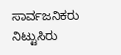ಸಾರ್ವಜನಿಕರು ನಿಟ್ಟುಸಿರು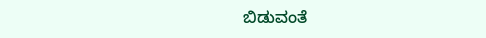ಬಿಡುವಂತೆ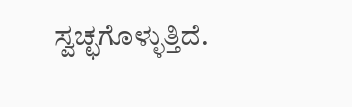ಸ್ವಚ್ಛಗೊಳ್ಳುತ್ತಿದೆ.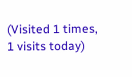(Visited 1 times, 1 visits today)